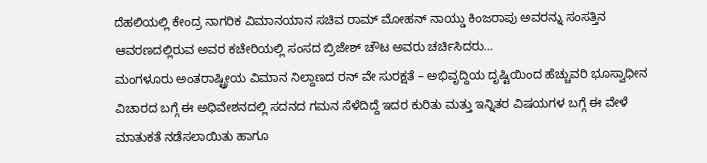ದೆಹಲಿಯಲ್ಲಿ ಕೇಂದ್ರ ನಾಗರಿಕ ವಿಮಾನಯಾನ ಸಚಿವ ರಾಮ್ ಮೋಹನ್ ನಾಯ್ಡು ಕಿಂಜರಾಪು ಅವರನ್ನು ಸಂಸತ್ತಿನ ಆವರಣದಲ್ಲಿರುವ ಅವರ ಕಚೇರಿಯಲ್ಲಿ ಸಂಸದ ಬ್ರಿಜೇಶ್ ಚೌಟ ಅವರು ಚರ್ಚಿಸಿದರು…
ಮಂಗಳೂರು ಅಂತರಾಷ್ಟ್ರೀಯ ವಿಮಾನ ನಿಲ್ದಾಣದ ರನ್ ವೇ ಸುರಕ್ಷತೆ – ಅಭಿವೃದ್ದಿಯ ದೃಷ್ಟಿಯಿಂದ ಹೆಚ್ಚುವರಿ ಭೂಸ್ವಾಧೀನ ವಿಚಾರದ ಬಗ್ಗೆ ಈ ಅಧಿವೇಶನದಲ್ಲಿ ಸದನದ ಗಮನ ಸೆಳೆದಿದ್ದೆ ಇದರ ಕುರಿತು ಮತ್ತು ಇನ್ನಿತರ ವಿಷಯಗಳ ಬಗ್ಗೆ ಈ ವೇಳೆ ಮಾತುಕತೆ ನಡೆಸಲಾಯಿತು ಹಾಗೂ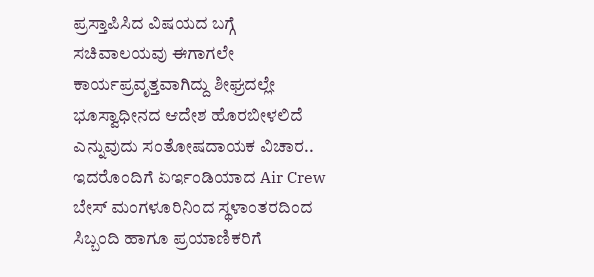ಪ್ರಸ್ತಾಪಿಸಿದ ವಿಷಯದ ಬಗ್ಗೆ ಸಚಿವಾಲಯವು ಈಗಾಗಲೇ ಕಾರ್ಯಪ್ರವೃತ್ತವಾಗಿದ್ದು ಶೀಘ್ರದಲ್ಲೇ ಭೂಸ್ವಾಧೀನದ ಆದೇಶ ಹೊರಬೀಳಲಿದೆ ಎನ್ನುವುದು ಸಂತೋಷದಾಯಕ ವಿಚಾರ..
ಇದರೊಂದಿಗೆ ಏರ್ಇಂಡಿಯಾದ Air Crew ಬೇಸ್ ಮಂಗಳೂರಿನಿಂದ ಸ್ಥಳಾಂತರದಿಂದ ಸಿಬ್ಬಂದಿ ಹಾಗೂ ಪ್ರಯಾಣಿಕರಿಗೆ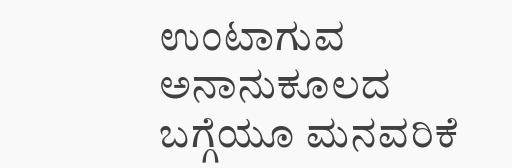ಉಂಟಾಗುವ ಅನಾನುಕೂಲದ ಬಗ್ಗೆಯೂ ಮನವರಿಕೆ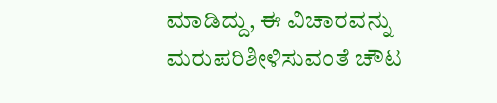ಮಾಡಿದ್ದು, ಈ ವಿಚಾರವನ್ನು ಮರುಪರಿಶೀಳಿಸುವಂತೆ ಚೌಟ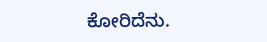ಕೋರಿದೆನು.